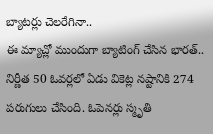బ్యాటర్లు చెలరేగినా..
ఈ మ్యాచ్లో ముందుగా బ్యాటింగ్ చేసిన భారత్.. నిర్ణీత 50 ఓవర్లలో ఏడు వికెట్ల నష్టానికి 274 పరుగులు చేసింది. ఓపెనర్లు స్మృతి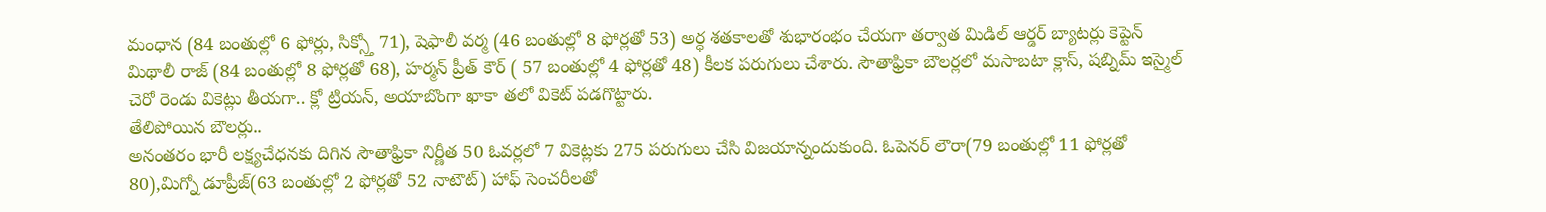మంధాన (84 బంతుల్లో 6 ఫోర్లు, సిక్స్తో 71), షెఫాలీ వర్మ (46 బంతుల్లో 8 ఫోర్లతో 53) అర్ధ శతకాలతో శుభారంభం చేయగా తర్వాత మిడిల్ ఆర్డర్ బ్యాటర్లు కెప్టెన్ మిథాలీ రాజ్ (84 బంతుల్లో 8 ఫోర్లతో 68), హర్మన్ ప్రీత్ కౌర్ ( 57 బంతుల్లో 4 ఫోర్లతో 48) కీలక పరుగులు చేశారు. సౌతాఫ్రికా బౌలర్లలో మసాబటా క్లాస్, షబ్నిమ్ ఇస్మైల్ చెరో రెండు వికెట్లు తీయగా.. క్లో ట్రియన్, అయాబొంగా ఖాకా తలో వికెట్ పడగొట్టారు.
తేలిపోయిన బౌలర్లు..
అనంతరం భారీ లక్ష్యచేధనకు దిగిన సౌతాఫ్రికా నిర్ణీత 50 ఓవర్లలో 7 వికెట్లకు 275 పరుగులు చేసి విజయాన్నందుకుంది. ఓపెనర్ లౌరా(79 బంతుల్లో 11 ఫోర్లతో 80),మిగ్నో డూప్రీజ్(63 బంతుల్లో 2 ఫోర్లతో 52 నాటౌట్) హాఫ్ సెంచరీలతో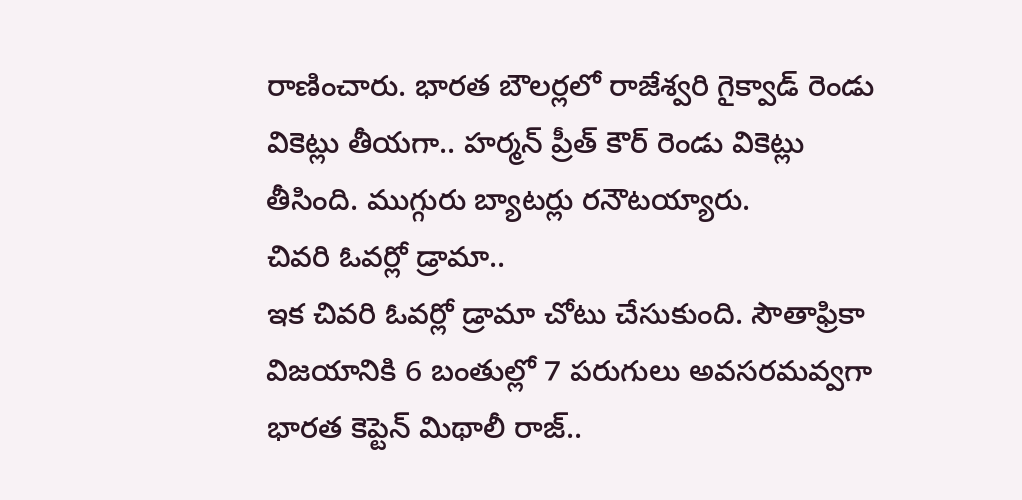రాణించారు. భారత బౌలర్లలో రాజేశ్వరి గైక్వాడ్ రెండు వికెట్లు తీయగా.. హర్మన్ ప్రీత్ కౌర్ రెండు వికెట్లు తీసింది. ముగ్గురు బ్యాటర్లు రనౌటయ్యారు.
చివరి ఓవర్లో డ్రామా..
ఇక చివరి ఓవర్లో డ్రామా చోటు చేసుకుంది. సౌతాఫ్రికా విజయానికి 6 బంతుల్లో 7 పరుగులు అవసరమవ్వగా భారత కెప్టెన్ మిథాలీ రాజ్..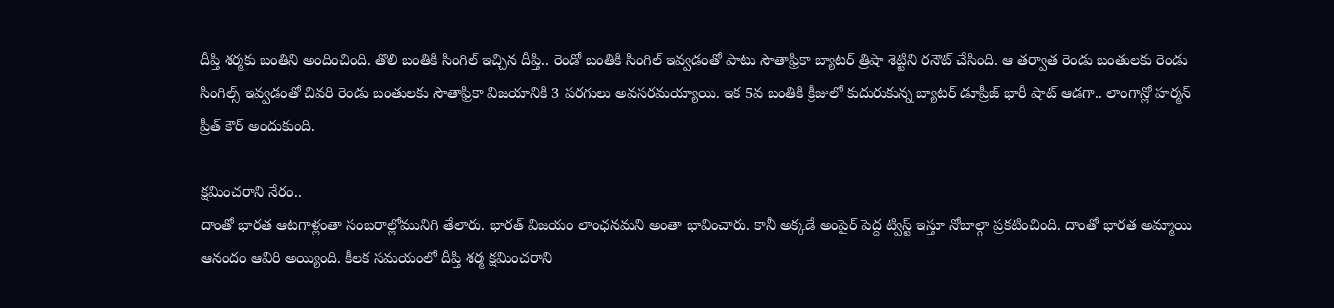దీప్తి శర్మకు బంతిని అందించింది. తొలి బంతికి సింగిల్ ఇచ్చిన దీప్తి.. రెండో బంతికి సింగిల్ ఇవ్వడంతో పాటు సౌతాఫ్రికా బ్యాటర్ త్రిషా శెట్టిని రనౌట్ చేసింది. ఆ తర్వాత రెండు బంతులకు రెండు సింగిల్స్ ఇవ్వడంతో చివరి రెండు బంతులకు సౌతాఫ్రికా విజయానికి 3 పరగులు అవసరమయ్యాయి. ఇక 5వ బంతికి క్రీజులో కుదురుకున్న బ్యాటర్ డూప్రీజ్ భారీ షాట్ ఆడగా.. లాంగాన్లో హర్మన్ ప్రీత్ కౌర్ అందుకుంది.

క్షమించరాని నేరం..
దాంతో భారత ఆటగాళ్లంతా సంబరాల్లోమునిగి తేలారు. భారత్ విజయం లాంఛనమని అంతా భావించారు. కానీ అక్కడే అంపైర్ పెద్ద ట్విస్ట్ ఇస్తూ నోబాల్గా ప్రకటించింది. దాంతో భారత అమ్మాయి ఆనందం ఆవిరి అయ్యింది. కీలక సమయంలో దీప్తి శర్మ క్షమించరాని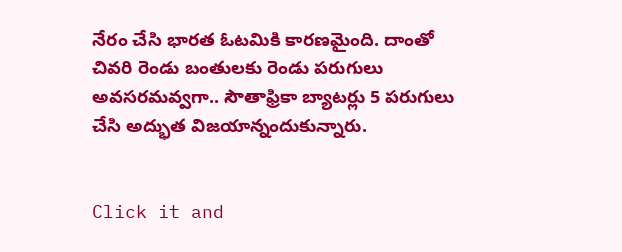నేరం చేసి భారత ఓటమికి కారణమైంది. దాంతో చివరి రెండు బంతులకు రెండు పరుగులు అవసరమవ్వగా.. సౌతాఫ్రికా బ్యాటర్లు 5 పరుగులు చేసి అద్భుత విజయాన్నందుకున్నారు.


Click it and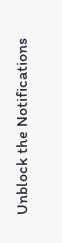Unblock the Notifications